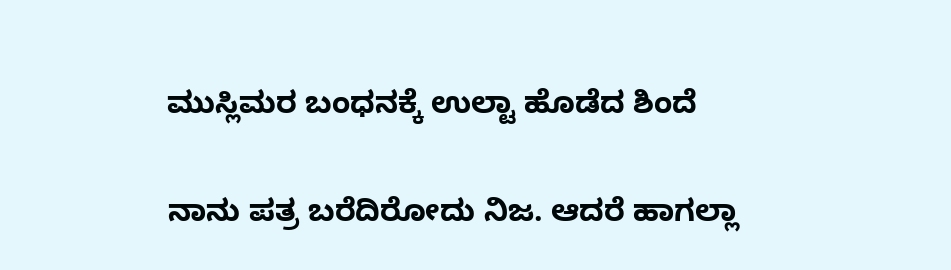ಮುಸ್ಲಿಮರ ಬಂಧನಕ್ಕೆ ಉಲ್ಟಾ ಹೊಡೆದ ಶಿಂದೆ

ನಾನು ಪತ್ರ ಬರೆದಿರೋದು ನಿಜ. ಆದರೆ ಹಾಗಲ್ಲಾ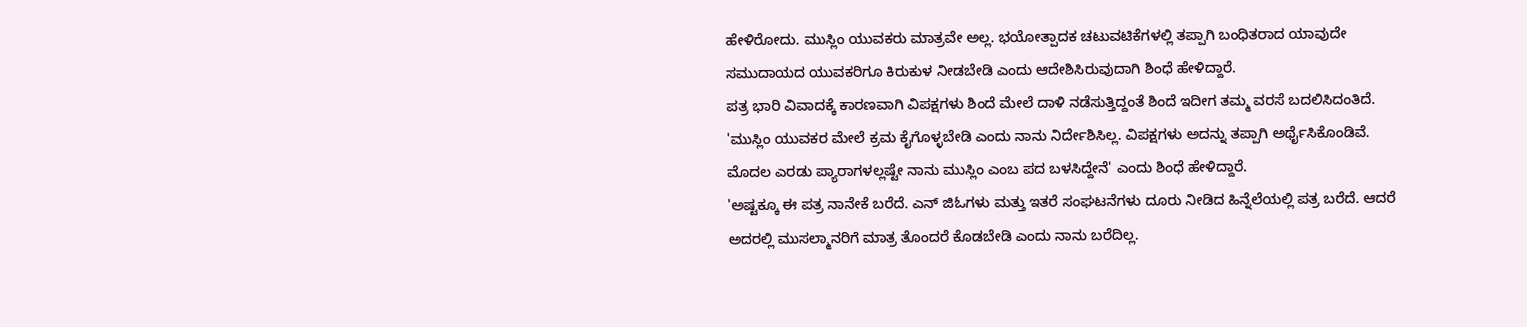ಹೇಳಿರೋದು. ಮುಸ್ಲಿಂ ಯುವಕರು ಮಾತ್ರವೇ ಅಲ್ಲ. ಭಯೋತ್ಪಾದಕ ಚಟುವಟಿಕೆಗಳಲ್ಲಿ ತಪ್ಪಾಗಿ ಬಂಧಿತರಾದ ಯಾವುದೇ ಸಮುದಾಯದ ಯುವಕರಿಗೂ ಕಿರುಕುಳ ನೀಡಬೇಡಿ ಎಂದು ಆದೇಶಿಸಿರುವುದಾಗಿ ಶಿಂಧೆ ಹೇಳಿದ್ದಾರೆ.
ಪತ್ರ ಭಾರಿ ವಿವಾದಕ್ಕೆ ಕಾರಣವಾಗಿ ವಿಪಕ್ಷಗಳು ಶಿಂದೆ ಮೇಲೆ ದಾಳಿ ನಡೆಸುತ್ತಿದ್ದಂತೆ ಶಿಂದೆ ಇದೀಗ ತಮ್ಮ ವರಸೆ ಬದಲಿಸಿದಂತಿದೆ. 'ಮುಸ್ಲಿಂ ಯುವಕರ ಮೇಲೆ ಕ್ರಮ ಕೈಗೊಳ್ಳಬೇಡಿ ಎಂದು ನಾನು ನಿರ್ದೇಶಿಸಿಲ್ಲ. ವಿಪಕ್ಷಗಳು ಅದನ್ನು ತಪ್ಪಾಗಿ ಅರ್ಥೈಸಿಕೊಂಡಿವೆ. ಮೊದಲ ಎರಡು ಪ್ಯಾರಾಗಳಲ್ಲಷ್ಟೇ ನಾನು ಮುಸ್ಲಿಂ ಎಂಬ ಪದ ಬಳಸಿದ್ದೇನೆ' ಎಂದು ಶಿಂಧೆ ಹೇಳಿದ್ದಾರೆ.
'ಅಷ್ಟಕ್ಕೂ ಈ ಪತ್ರ ನಾನೇಕೆ ಬರೆದೆ. ಎನ್ ಜಿಓಗಳು ಮತ್ತು ಇತರೆ ಸಂಘಟನೆಗಳು ದೂರು ನೀಡಿದ ಹಿನ್ನೆಲೆಯಲ್ಲಿ ಪತ್ರ ಬರೆದೆ. ಆದರೆ ಅದರಲ್ಲಿ ಮುಸಲ್ಮಾನರಿಗೆ ಮಾತ್ರ ತೊಂದರೆ ಕೊಡಬೇಡಿ ಎಂದು ನಾನು ಬರೆದಿಲ್ಲ.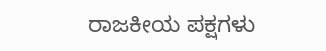ರಾಜಕೀಯ ಪಕ್ಷಗಳು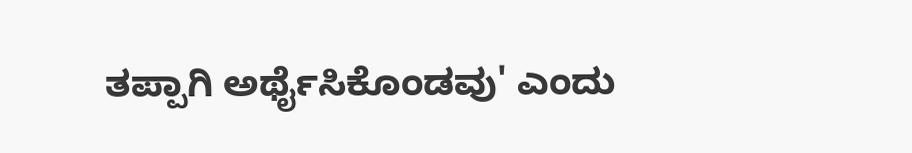ತಪ್ಪಾಗಿ ಅರ್ಥೈಸಿಕೊಂಡವು' ಎಂದು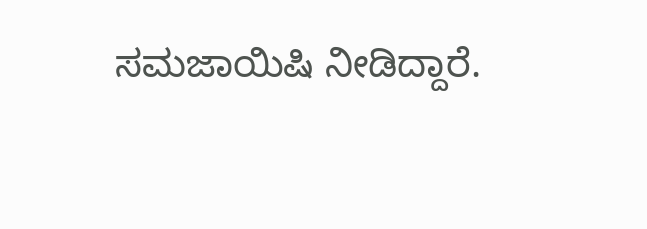ಸಮಜಾಯಿಷಿ ನೀಡಿದ್ದಾರೆ.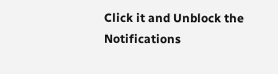Click it and Unblock the Notifications